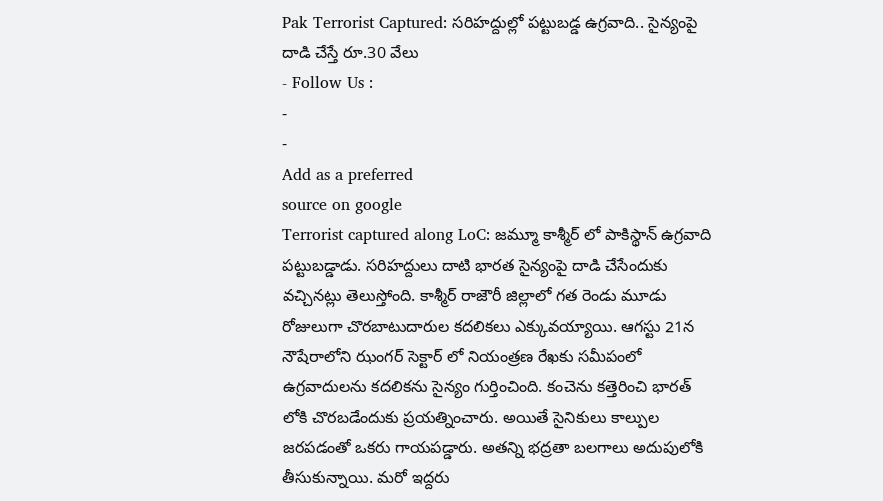Pak Terrorist Captured: సరిహద్దుల్లో పట్టుబడ్డ ఉగ్రవాది.. సైన్యంపై దాడి చేస్తే రూ.30 వేలు
- Follow Us :
-
-
Add as a preferred
source on google
Terrorist captured along LoC: జమ్మూ కాశ్మీర్ లో పాకిస్థాన్ ఉగ్రవాది పట్టుబడ్డాడు. సరిహద్దులు దాటి భారత సైన్యంపై దాడి చేసేందుకు వచ్చినట్లు తెలుస్తోంది. కాశ్మీర్ రాజౌరీ జిల్లాలో గత రెండు మూడు రోజులుగా చొరబాటుదారుల కదలికలు ఎక్కువయ్యాయి. ఆగస్టు 21న నౌషేరాలోని ఝంగర్ సెక్టార్ లో నియంత్రణ రేఖకు సమీపంలో ఉగ్రవాదులను కదలికను సైన్యం గుర్తించింది. కంచెను కత్తెరించి భారత్ లోకి చొరబడేందుకు ప్రయత్నించారు. అయితే సైనికులు కాల్పుల జరపడంతో ఒకరు గాయపడ్డారు. అతన్ని భద్రతా బలగాలు అదుపులోకి తీసుకున్నాయి. మరో ఇద్దరు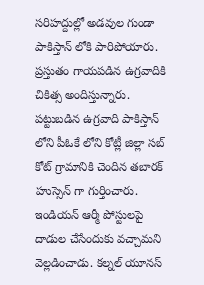సరిహద్దుల్లో అడవుల గుండా పాకిస్తాన్ లోకి పారిపోయారు.
ప్రస్తుతం గాయపడిన ఉగ్రవాదికి చికిత్స అందిస్తున్నారు. పట్టుబడిన ఉగ్రవాది పాకిస్తాన్ లోని పీఓకే లోని కోట్లీ జిల్లా సబ్ కోట్ గ్రామానికి చెందిన తబారక్ హుస్సెన్ గా గుర్తించారు. ఇండియన్ ఆర్మీ పోస్టులపై దాడుల చేసేందుకు వచ్చామని వెల్లడించాడు. కల్నల్ యూనస్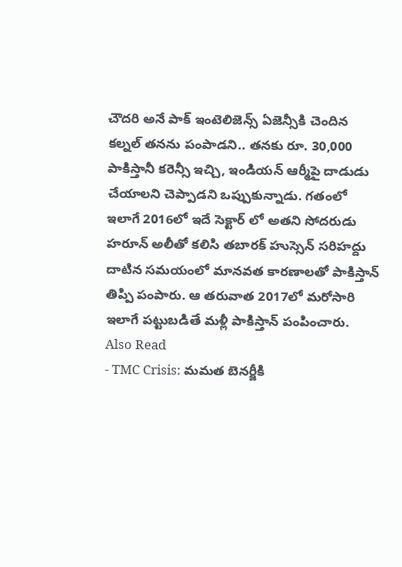చౌదరి అనే పాక్ ఇంటెలిజెన్స్ ఏజెన్సీకి చెందిన కల్నల్ తనను పంపాడని.. తనకు రూ. 30,000 పాకిస్తానీ కరెన్సీ ఇచ్చి, ఇండియన్ ఆర్మీపై దాడుడు చేయాలని చెప్పాడని ఒప్పుకున్నాడు. గతంలో ఇలాగే 2016లో ఇదే సెక్టార్ లో అతని సోదరుడు హరూన్ అలీతో కలిసి తబారక్ హుస్సెన్ సరిహద్దు దాటిన సమయంలో మానవత కారణాలతో పాకిస్తాన్ తిప్పి పంపారు. ఆ తరువాత 2017లో మరోసారి ఇలాగే పట్టుబడితే మళ్లీ పాకిస్తాన్ పంపించారు.
Also Read
- TMC Crisis: మమత బెనర్జీకి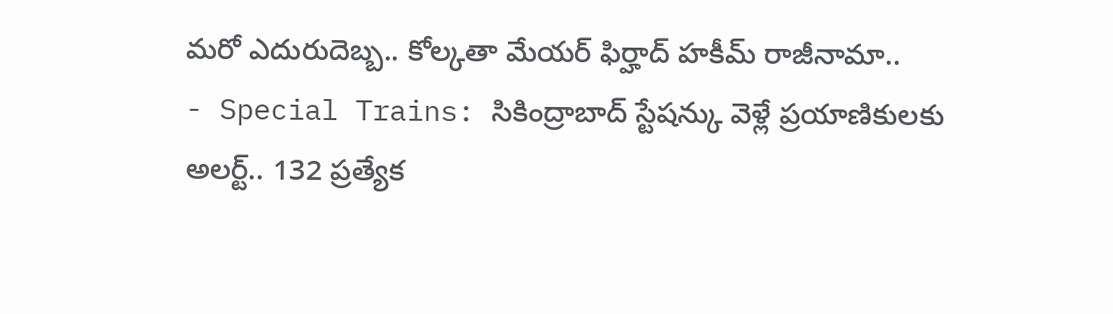మరో ఎదురుదెబ్బ.. కోల్కతా మేయర్ ఫిర్హాద్ హకీమ్ రాజీనామా..
- Special Trains: సికింద్రాబాద్ స్టేషన్కు వెళ్లే ప్రయాణికులకు అలర్ట్.. 132 ప్రత్యేక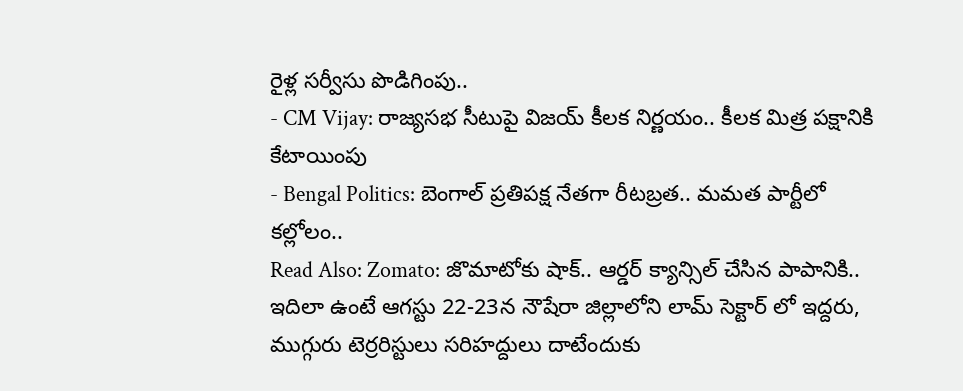రైళ్ల సర్వీసు పొడిగింపు..
- CM Vijay: రాజ్యసభ సీటుపై విజయ్ కీలక నిర్ణయం.. కీలక మిత్ర పక్షానికి కేటాయింపు
- Bengal Politics: బెంగాల్ ప్రతిపక్ష నేతగా రీటబ్రత.. మమత పార్టీలో కల్లోలం..
Read Also: Zomato: జొమాటోకు షాక్.. ఆర్డర్ క్యాన్సిల్ చేసిన పాపానికి..
ఇదిలా ఉంటే ఆగస్టు 22-23న నౌషేరా జిల్లాలోని లామ్ సెక్టార్ లో ఇద్దరు, ముగ్గురు టెర్రరిస్టులు సరిహద్దులు దాటేందుకు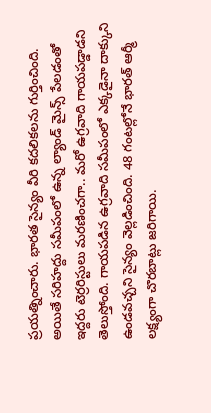ప్రయత్నించారు. భారత సైన్యం వీరి కదలికలను గుర్తించింది. అయితే సరిహద్దు సమీపంలో ఉన్న ల్యాండ్ మైన్స్ పేలడంతో ఇద్దరు టెర్రరిస్టులు మరణించగా.. మరో ఉగ్రవాది గాయపడ్డాడని తెలుస్తోంది. గాయపడిన ఉగ్రవాది సమీపంలో ఎక్కడైనా దాక్కుని ఉండవచ్చని సైన్యం వెల్లడించింది. 48 గంటల్లోనే భారత్ ఆర్మీ లక్ష్యంగా చొరబాట్లు జరిగాయి.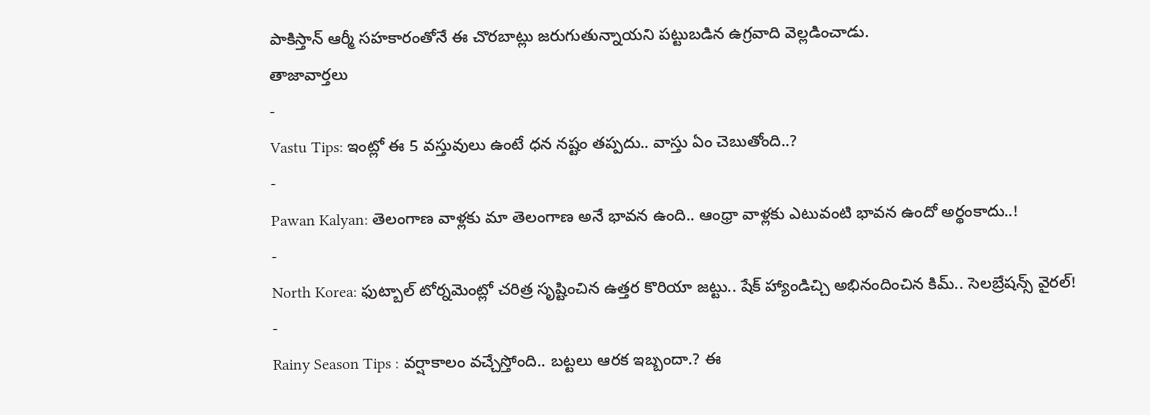పాకిస్తాన్ ఆర్మీ సహకారంతోనే ఈ చొరబాట్లు జరుగుతున్నాయని పట్టుబడిన ఉగ్రవాది వెల్లడించాడు.
తాజావార్తలు
-
Vastu Tips: ఇంట్లో ఈ 5 వస్తువులు ఉంటే ధన నష్టం తప్పదు.. వాస్తు ఏం చెబుతోంది..?
-
Pawan Kalyan: తెలంగాణ వాళ్లకు మా తెలంగాణ అనే భావన ఉంది.. ఆంధ్రా వాళ్లకు ఎటువంటి భావన ఉందో అర్థంకాదు..!
-
North Korea: ఫుట్బాల్ టోర్నమెంట్లో చరిత్ర సృష్టించిన ఉత్తర కొరియా జట్టు.. షేక్ హ్యాండిచ్చి అభినందించిన కిమ్.. సెలబ్రేషన్స్ వైరల్!
-
Rainy Season Tips : వర్షాకాలం వచ్చేస్తోంది.. బట్టలు ఆరక ఇబ్బందా.? ఈ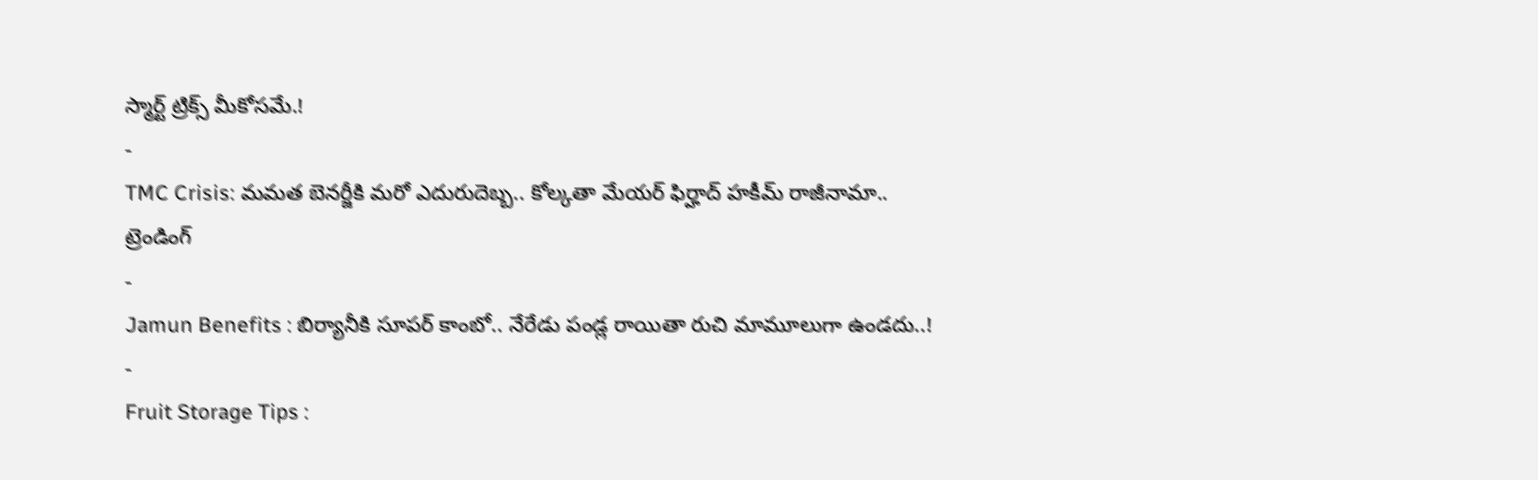స్మార్ట్ ట్రిక్స్ మీకోసమే.!
-
TMC Crisis: మమత బెనర్జీకి మరో ఎదురుదెబ్బ.. కోల్కతా మేయర్ ఫిర్హాద్ హకీమ్ రాజీనామా..
ట్రెండింగ్
-
Jamun Benefits : బిర్యానీకి సూపర్ కాంబో.. నేరేడు పండ్ల రాయితా రుచి మామూలుగా ఉండదు..!
-
Fruit Storage Tips :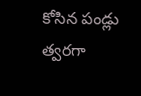కోసిన పండ్లు త్వరగా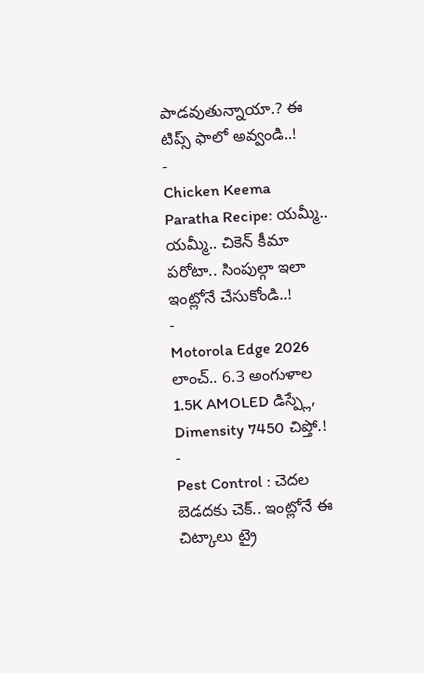పాడవుతున్నాయా.? ఈ టిప్స్ ఫాలో అవ్వండి..!
-
Chicken Keema Paratha Recipe: యమ్మీ.. యమ్మీ.. చికెన్ కీమా పరోటా.. సింపుల్గా ఇలా ఇంట్లోనే చేసుకోండి..!
-
Motorola Edge 2026 లాంచ్.. 6.3 అంగుళాల 1.5K AMOLED డిస్ప్లే, Dimensity 7450 చిప్తో.!
-
Pest Control : చెదల బెడదకు చెక్.. ఇంట్లోనే ఈ చిట్కాలు ట్రై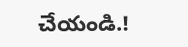చేయండి.!